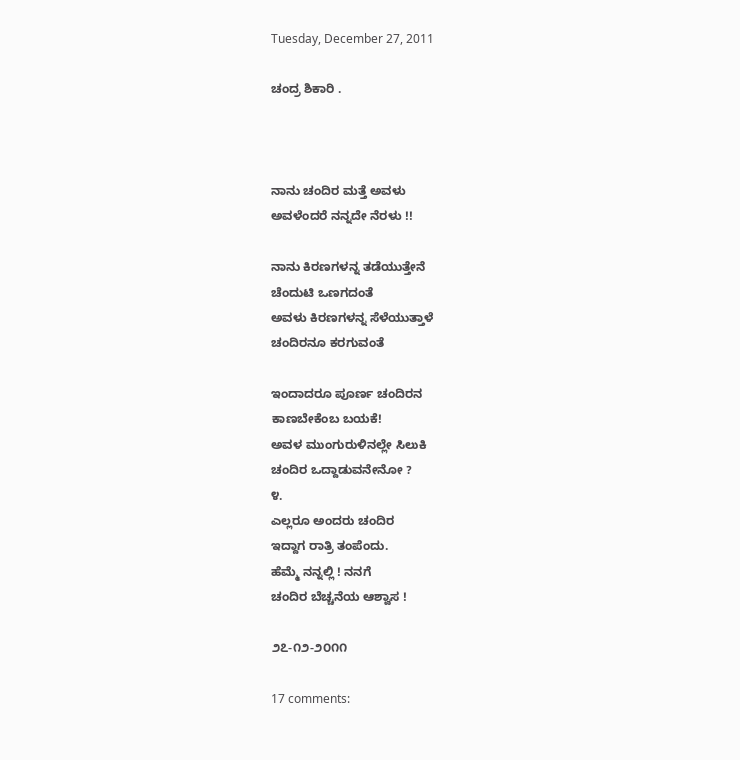Tuesday, December 27, 2011

ಚಂದ್ರ ಶಿಕಾರಿ .



ನಾನು ಚಂದಿರ ಮತ್ತೆ ಅವಳು
ಅವಳೆಂದರೆ ನನ್ನದೇ ನೆರಳು !!

ನಾನು ಕಿರಣಗಳನ್ನ ತಡೆಯುತ್ತೇನೆ
ಚೆಂದುಟಿ ಒಣಗದಂತೆ
ಅವಳು ಕಿರಣಗಳನ್ನ ಸೆಳೆಯುತ್ತಾಳೆ
ಚಂದಿರನೂ ಕರಗುವಂತೆ

ಇಂದಾದರೂ ಪೂರ್ಣ ಚಂದಿರನ
ಕಾಣಬೇಕೆಂಬ ಬಯಕೆ!
ಅವಳ ಮುಂಗುರುಳಿನಲ್ಲೇ ಸಿಲುಕಿ
ಚಂದಿರ ಒದ್ದಾಡುವನೇನೋ ?
೪.
ಎಲ್ಲರೂ ಅಂದರು ಚಂದಿರ
ಇದ್ದಾಗ ರಾತ್ರಿ ತಂಪೆಂದು.
ಹೆಮ್ಮೆ ನನ್ನಲ್ಲಿ ! ನನಗೆ
ಚಂದಿರ ಬೆಚ್ಚನೆಯ ಆಶ್ವಾಸ !

೨೭-೧೨-೨೦೧೧

17 comments: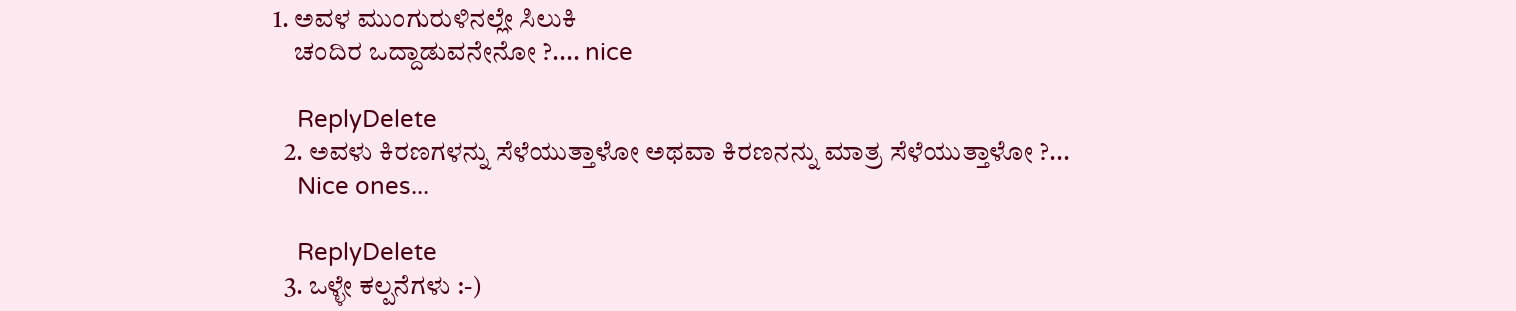1. ಅವಳ ಮುಂಗುರುಳಿನಲ್ಲೇ ಸಿಲುಕಿ
    ಚಂದಿರ ಒದ್ದಾಡುವನೇನೋ ?.... nice

    ReplyDelete
  2. ಅವಳು ಕಿರಣಗಳನ್ನು ಸೆಳೆಯುತ್ತಾಳೋ ಅಥವಾ ಕಿರಣನನ್ನು ಮಾತ್ರ ಸೆಳೆಯುತ್ತಾಳೋ ?...
    Nice ones...

    ReplyDelete
  3. ಒಳ್ಳೇ ಕಲ್ಪನೆಗಳು :-)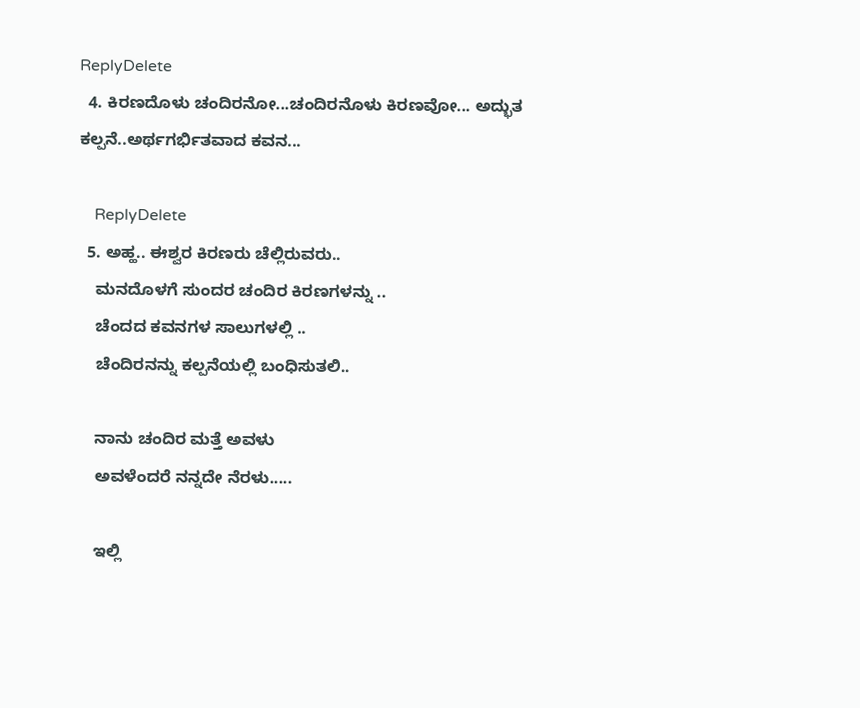ReplyDelete
  4. ಕಿರಣದೊಳು ಚಂದಿರನೋ...ಚಂದಿರನೊಳು ಕಿರಣವೋ... ಅದ್ಭುತ ಕಲ್ಪನೆ..ಅರ್ಥಗರ್ಭಿತವಾದ ಕವನ...

    ReplyDelete
  5. ಅಹ್ಹ.. ಈಶ್ವರ ಕಿರಣರು ಚೆಲ್ಲಿರುವರು..
    ಮನದೊಳಗೆ ಸುಂದರ ಚಂದಿರ ಕಿರಣಗಳನ್ನು ..
    ಚೆಂದದ ಕವನಗಳ ಸಾಲುಗಳಲ್ಲಿ ..
    ಚೆಂದಿರನನ್ನು ಕಲ್ಪನೆಯಲ್ಲಿ ಬಂಧಿಸುತಲಿ..

    ನಾನು ಚಂದಿರ ಮತ್ತೆ ಅವಳು
    ಅವಳೆಂದರೆ ನನ್ನದೇ ನೆರಳು.....

    ಇಲ್ಲಿ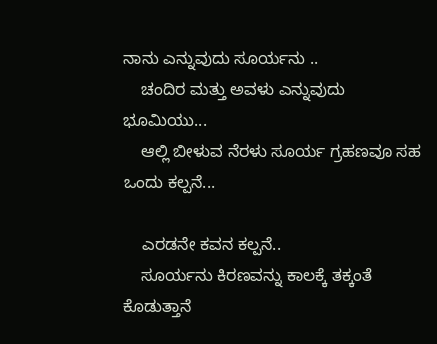ನಾನು ಎನ್ನುವುದು ಸೂರ್ಯನು ..
    ಚಂದಿರ ಮತ್ತು ಅವಳು ಎನ್ನುವುದು ಭೂಮಿಯು...
    ಆಲ್ಲಿ ಬೀಳುವ ನೆರಳು ಸೂರ್ಯ ಗ್ರಹಣವೂ ಸಹ ಒಂದು ಕಲ್ಪನೆ...

    ಎರಡನೇ ಕವನ ಕಲ್ಪನೆ..
    ಸೂರ್ಯನು ಕಿರಣವನ್ನು ಕಾಲಕ್ಕೆ ತಕ್ಕಂತೆ ಕೊಡುತ್ತಾನೆ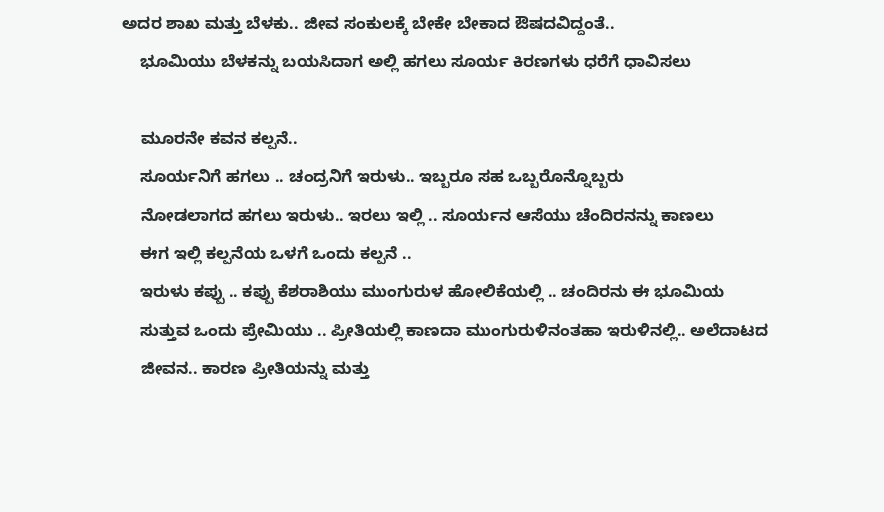ಅದರ ಶಾಖ ಮತ್ತು ಬೆಳಕು.. ಜೀವ ಸಂಕುಲಕ್ಕೆ ಬೇಕೇ ಬೇಕಾದ ಔಷದವಿದ್ದಂತೆ..
    ಭೂಮಿಯು ಬೆಳಕನ್ನು ಬಯಸಿದಾಗ ಅಲ್ಲಿ ಹಗಲು ಸೂರ್ಯ ಕಿರಣಗಳು ಧರೆಗೆ ಧಾವಿಸಲು

    ಮೂರನೇ ಕವನ ಕಲ್ಪನೆ..
    ಸೂರ್ಯನಿಗೆ ಹಗಲು .. ಚಂದ್ರನಿಗೆ ಇರುಳು.. ಇಬ್ಬರೂ ಸಹ ಒಬ್ಬರೊನ್ನೊಬ್ಬರು
    ನೋಡಲಾಗದ ಹಗಲು ಇರುಳು.. ಇರಲು ಇಲ್ಲಿ .. ಸೂರ್ಯನ ಆಸೆಯು ಚೆಂದಿರನನ್ನು ಕಾಣಲು
    ಈಗ ಇಲ್ಲಿ ಕಲ್ಪನೆಯ ಒಳಗೆ ಒಂದು ಕಲ್ಪನೆ ..
    ಇರುಳು ಕಪ್ಪು .. ಕಪ್ಪು ಕೆಶರಾಶಿಯು ಮುಂಗುರುಳ ಹೋಲಿಕೆಯಲ್ಲಿ .. ಚಂದಿರನು ಈ ಭೂಮಿಯ
    ಸುತ್ತುವ ಒಂದು ಪ್ರೇಮಿಯು .. ಪ್ರೀತಿಯಲ್ಲಿ ಕಾಣದಾ ಮುಂಗುರುಳಿನಂತಹಾ ಇರುಳಿನಲ್ಲಿ.. ಅಲೆದಾಟದ
    ಜೀವನ.. ಕಾರಣ ಪ್ರೀತಿಯನ್ನು ಮತ್ತು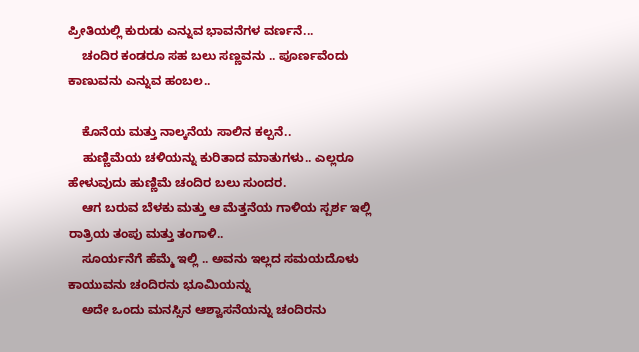ಪ್ರೀತಿಯಲ್ಲಿ ಕುರುಡು ಎನ್ನುವ ಭಾವನೆಗಳ ವರ್ಣನೆ...
    ಚಂದಿರ ಕಂಡರೂ ಸಹ ಬಲು ಸಣ್ಣವನು .. ಪೂರ್ಣವೆಂದು ಕಾಣುವನು ಎನ್ನುವ ಹಂಬಲ..

    ಕೊನೆಯ ಮತ್ತು ನಾಲ್ಕನೆಯ ಸಾಲಿನ ಕಲ್ಪನೆ..
    ಹುಣ್ಣಿಮೆಯ ಚಳಿಯನ್ನು ಕುರಿತಾದ ಮಾತುಗಳು.. ಎಲ್ಲರೂ ಹೇಳುವುದು ಹುಣ್ಣಿಮೆ ಚಂದಿರ ಬಲು ಸುಂದರ.
    ಆಗ ಬರುವ ಬೆಳಕು ಮತ್ತು ಆ ಮೆತ್ತನೆಯ ಗಾಳಿಯ ಸ್ಪರ್ಶ ಇಲ್ಲಿ ರಾತ್ರಿಯ ತಂಪು ಮತ್ತು ತಂಗಾಳಿ..
    ಸೂರ್ಯನೆಗೆ ಹೆಮ್ಮೆ ಇಲ್ಲಿ .. ಅವನು ಇಲ್ಲದ ಸಮಯದೊಳು ಕಾಯುವನು ಚಂದಿರನು ಭೂಮಿಯನ್ನು
    ಅದೇ ಒಂದು ಮನಸ್ಸಿನ ಆಶ್ವಾಸನೆಯನ್ನು ಚಂದಿರನು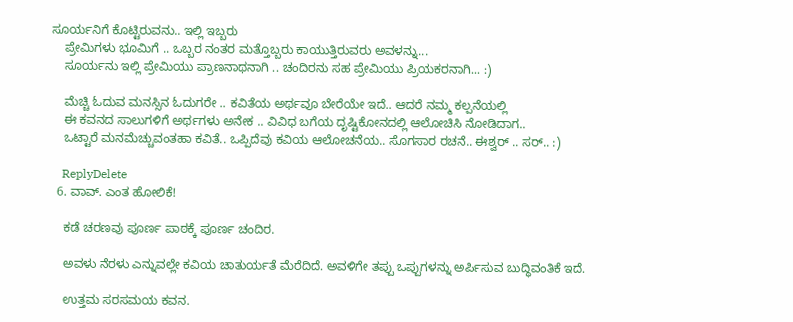ಸೂರ್ಯನಿಗೆ ಕೊಟ್ಟಿರುವನು.. ಇಲ್ಲಿ ಇಬ್ಬರು
    ಪ್ರೇಮಿಗಳು ಭೂಮಿಗೆ .. ಒಬ್ಬರ ನಂತರ ಮತ್ತೊಬ್ಬರು ಕಾಯುತ್ತಿರುವರು ಅವಳನ್ನು...
    ಸೂರ್ಯನು ಇಲ್ಲಿ ಪ್ರೇಮಿಯು ಪ್ರಾಣನಾಥನಾಗಿ .. ಚಂದಿರನು ಸಹ ಪ್ರೇಮಿಯು ಪ್ರಿಯಕರನಾಗಿ... :)

    ಮೆಚ್ಚಿ ಓದುವ ಮನಸ್ಸಿನ ಓದುಗರೇ .. ಕವಿತೆಯ ಅರ್ಥವೂ ಬೇರೆಯೇ ಇದೆ.. ಆದರೆ ನಮ್ಮ ಕಲ್ಪನೆಯಲ್ಲಿ
    ಈ ಕವನದ ಸಾಲುಗಳಿಗೆ ಅರ್ಥಗಳು ಅನೇಕ .. ವಿವಿಧ ಬಗೆಯ ದೃಷ್ಟಿಕೋನದಲ್ಲಿ ಆಲೋಚಿಸಿ ನೋಡಿದಾಗ..
    ಒಟ್ಟಾರೆ ಮನಮೆಚ್ಚುವಂತಹಾ ಕವಿತೆ.. ಒಪ್ಪಿದೆವು ಕವಿಯ ಆಲೋಚನೆಯ.. ಸೊಗಸಾರ ರಚನೆ.. ಈಶ್ವರ್ .. ಸರ್.. :)

    ReplyDelete
  6. ವಾವ್. ಎಂತ ಹೋಲಿಕೆ!

    ಕಡೆ ಚರಣವು ಪೂರ್ಣ ಪಾಠಕ್ಕೆ ಪೂರ್ಣ ಚಂದಿರ.

    ಅವಳು ನೆರಳು ಎನ್ನುವಲ್ಲೇ ಕವಿಯ ಚಾತುರ್ಯತೆ ಮೆರೆದಿದೆ. ಅವಳಿಗೇ ತಪ್ಪು ಒಪ್ಪುಗಳನ್ನು ಅರ್ಪಿಸುವ ಬುದ್ಧಿವಂತಿಕೆ ಇದೆ.

    ಉತ್ತಮ ಸರಸಮಯ ಕವನ.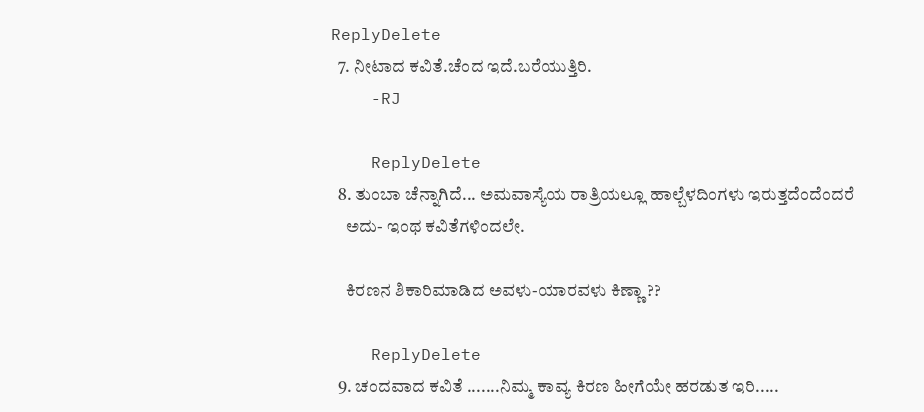ReplyDelete
  7. ನೀಟಾದ ಕವಿತೆ.ಚೆಂದ ಇದೆ.ಬರೆಯುತ್ತಿರಿ.
    -RJ

    ReplyDelete
  8. ತುಂಬಾ ಚೆನ್ನಾಗಿದೆ... ಅಮವಾಸ್ಯೆಯ ರಾತ್ರಿಯಲ್ಲೂ ಹಾಲ್ಬೆಳದಿಂಗಳು ಇರುತ್ತದೆಂದೆಂದರೆ
    ಅದು- ಇಂಥ ಕವಿತೆಗಳಿಂದಲೇ.

    ಕಿರಣನ ಶಿಕಾರಿಮಾಡಿದ ಅವಳು-ಯಾರವಳು ಕಿಣ್ಣಾ ??

    ReplyDelete
  9. ಚಂದವಾದ ಕವಿತೆ .......ನಿಮ್ಮ ಕಾವ್ಯ ಕಿರಣ ಹೀಗೆಯೇ ಹರಡುತ ಇರಿ.....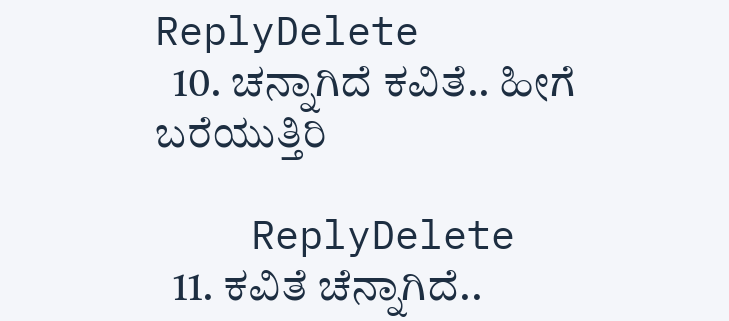ReplyDelete
  10. ಚನ್ನಾಗಿದೆ ಕವಿತೆ.. ಹೀಗೆ ಬರೆಯುತ್ತಿರಿ

    ReplyDelete
  11. ಕವಿತೆ ಚೆನ್ನಾಗಿದೆ..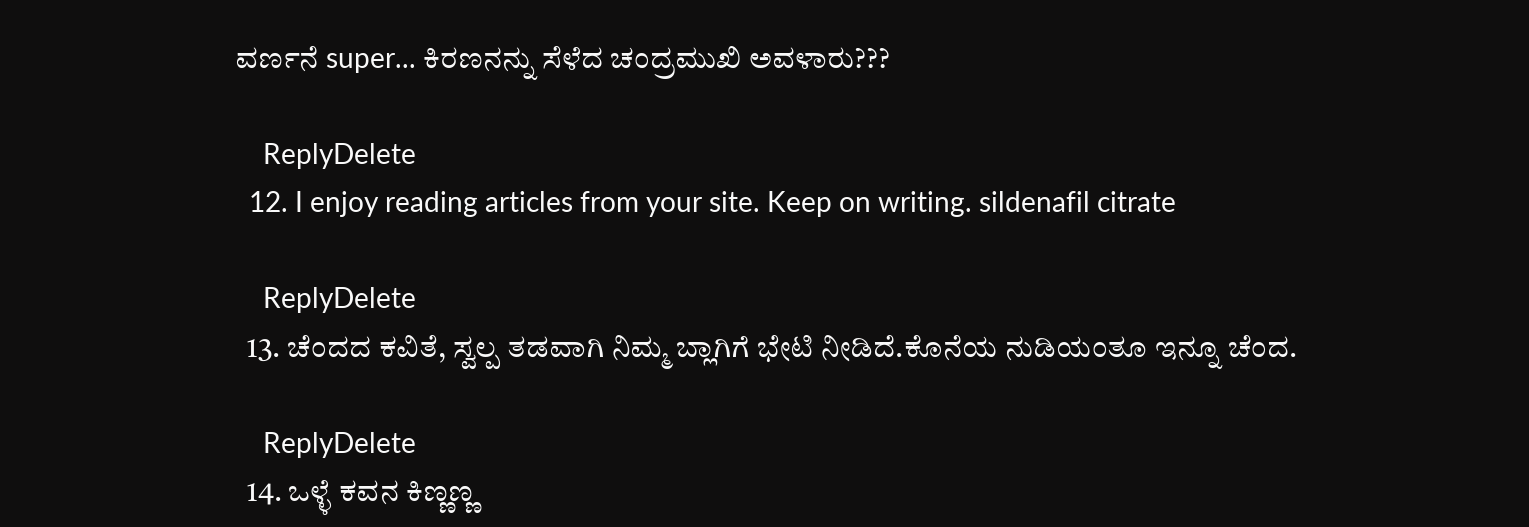ವರ್ಣನೆ super... ಕಿರಣನನ್ನು ಸೆಳೆದ ಚಂದ್ರಮುಖಿ ಅವಳಾರು???

    ReplyDelete
  12. I enjoy reading articles from your site. Keep on writing. sildenafil citrate

    ReplyDelete
  13. ಚೆಂದದ ಕವಿತೆ, ಸ್ವಲ್ಪ ತಡವಾಗಿ ನಿಮ್ಮ ಬ್ಲಾಗಿಗೆ ಭೇಟಿ ನೀಡಿದೆ.ಕೊನೆಯ ನುಡಿಯಂತೂ ಇನ್ನೂ ಚೆಂದ.

    ReplyDelete
  14. ಒಳ್ಳೆ ಕವನ ಕಿಣ್ಣಣ್ಣ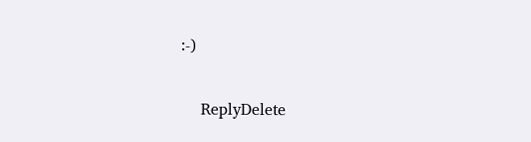:-)

    ReplyDelete